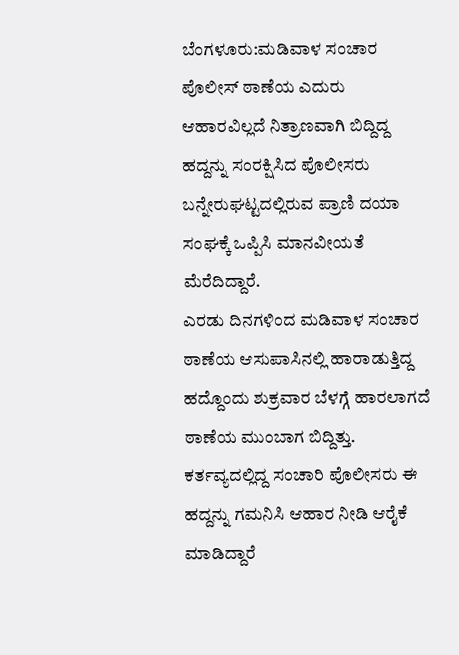ಬೆಂಗಳೂರು:ಮಡಿವಾಳ ಸಂಚಾರ ಪೊಲೀಸ್ ಠಾಣೆಯ ಎದುರು ಆಹಾರವಿಲ್ಲದೆ ನಿತ್ರಾಣವಾಗಿ ಬಿದ್ದಿದ್ದ ಹದ್ದನ್ನು ಸಂರಕ್ಷಿಸಿದ ಪೊಲೀಸರು ಬನ್ನೇರುಘಟ್ಟದಲ್ಲಿರುವ ಪ್ರಾಣಿ ದಯಾ ಸಂಘಕ್ಕೆ ಒಪ್ಪಿಸಿ ಮಾನವೀಯತೆ ಮೆರೆದಿದ್ದಾರೆ.
ಎರಡು ದಿನಗಳಿಂದ ಮಡಿವಾಳ ಸಂಚಾರ ಠಾಣೆಯ ಆಸುಪಾಸಿನಲ್ಲಿ ಹಾರಾಡುತ್ತಿದ್ದ ಹದ್ದೊಂದು ಶುಕ್ರವಾರ ಬೆಳಗ್ಗೆ ಹಾರಲಾಗದೆ ಠಾಣೆಯ ಮುಂಬಾಗ ಬಿದ್ದಿತ್ತು. ಕರ್ತವ್ಯದಲ್ಲಿದ್ದ ಸಂಚಾರಿ ಪೊಲೀಸರು ಈ ಹದ್ದನ್ನು ಗಮನಿಸಿ ಆಹಾರ ನೀಡಿ ಆರೈಕೆ ಮಾಡಿದ್ದಾರೆ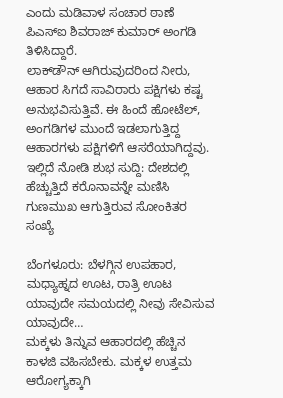ಎಂದು ಮಡಿವಾಳ ಸಂಚಾರ ಠಾಣೆ ಪಿಎಸ್‌ಐ ಶಿವರಾಜ್ ಕುಮಾರ್ ಅಂಗಡಿ ತಿಳಿಸಿದ್ದಾರೆ.
ಲಾಕ್‌ಡೌನ್ ಆಗಿರುವುದರಿಂದ ನೀರು, ಆಹಾರ ಸಿಗದೆ ಸಾವಿರಾರು ಪಕ್ಷಿಗಳು ಕಷ್ಟ ಅನುಭವಿಸುತ್ತಿವೆ. ಈ ಹಿಂದೆ ಹೋಟೆಲ್, ಅಂಗಡಿಗಳ ಮುಂದೆ ಇಡಲಾಗುತ್ತಿದ್ದ ಆಹಾರಗಳು ಪಕ್ಷಿಗಳಿಗೆ ಆಸರೆಯಾಗಿದ್ದವು.
ಇಲ್ಲಿದೆ ನೋಡಿ ಶುಭ ಸುದ್ದಿ: ದೇಶದಲ್ಲಿ ಹೆಚ್ಚುತ್ತಿದೆ ಕರೊನಾವನ್ನೇ ಮಣಿಸಿ ಗುಣಮುಖ ಆಗುತ್ತಿರುವ ಸೋಂಕಿತರ ಸಂಖ್ಯೆ

ಬೆಂಗಳೂರು: ಬೆಳಗ್ಗಿನ ಉಪಹಾರ, ಮಧ್ಯಾಹ್ನದ ಊಟ, ರಾತ್ರಿ ಊಟ ಯಾವುದೇ ಸಮಯದಲ್ಲಿ ನೀವು ಸೇವಿಸುವ ಯಾವುದೇ…
ಮಕ್ಕಳು ತಿನ್ನುವ ಆಹಾರದಲ್ಲಿ ಹೆಚ್ಚಿನ ಕಾಳಜಿ ವಹಿಸಬೇಕು. ಮಕ್ಕಳ ಉತ್ತಮ ಆರೋಗ್ಯಕ್ಕಾಗಿ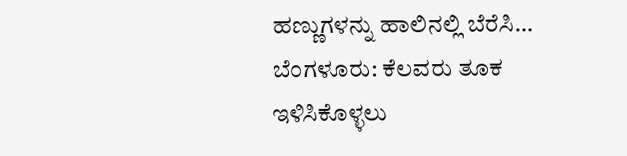ಹಣ್ಣುಗಳನ್ನು ಹಾಲಿನಲ್ಲಿ ಬೆರೆಸಿ…
ಬೆಂಗಳೂರು: ಕೆಲವರು ತೂಕ ಇಳಿಸಿಕೊಳ್ಳಲು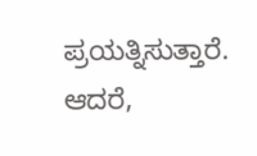ಪ್ರಯತ್ನಿಸುತ್ತಾರೆ. ಆದರೆ,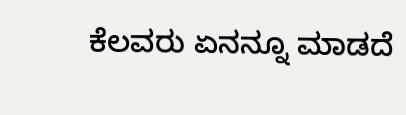ಕೆಲವರು ಏನನ್ನೂ ಮಾಡದೆ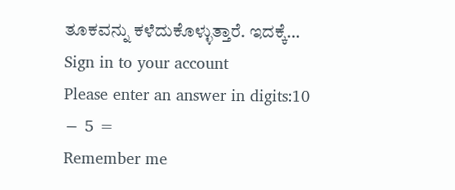ತೂಕವನ್ನು ಕಳೆದುಕೊಳ್ಳುತ್ತಾರೆ. ಇದಕ್ಕೆ…
Sign in to your account
Please enter an answer in digits:10 − 5 =
Remember me